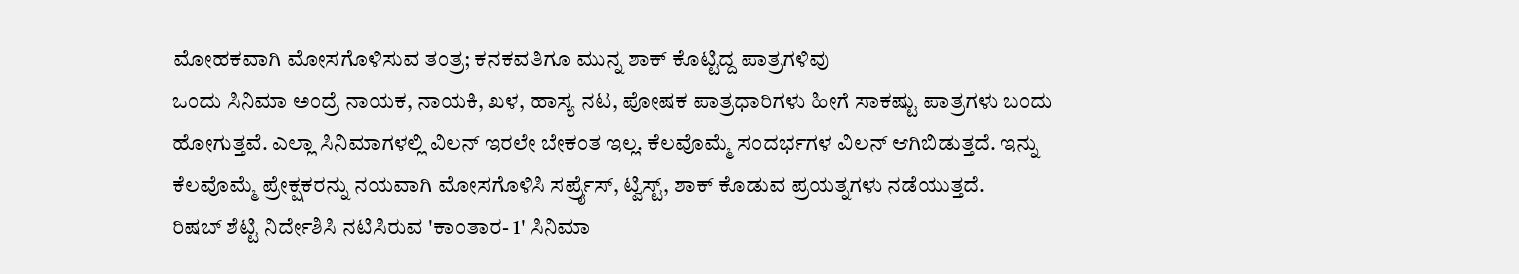ಮೋಹಕವಾಗಿ ಮೋಸಗೊಳಿಸುವ ತಂತ್ರ; ಕನಕವತಿಗೂ ಮುನ್ನ ಶಾಕ್ ಕೊಟ್ಟಿದ್ದ ಪಾತ್ರಗಳಿವು
ಒಂದು ಸಿನಿಮಾ ಅಂದ್ರೆ ನಾಯಕ, ನಾಯಕಿ, ಖಳ, ಹಾಸ್ಯ ನಟ, ಪೋಷಕ ಪಾತ್ರಧಾರಿಗಳು ಹೀಗೆ ಸಾಕಷ್ಟು ಪಾತ್ರಗಳು ಬಂದು ಹೋಗುತ್ತವೆ. ಎಲ್ಲಾ ಸಿನಿಮಾಗಳಲ್ಲಿ ವಿಲನ್ ಇರಲೇ ಬೇಕಂತ ಇಲ್ಲ. ಕೆಲವೊಮ್ಮೆ ಸಂದರ್ಭಗಳ ವಿಲನ್ ಆಗಿಬಿಡುತ್ತದೆ. ಇನ್ನು ಕೆಲವೊಮ್ಮೆ ಪ್ರೇಕ್ಷಕರನ್ನು ನಯವಾಗಿ ಮೋಸಗೊಳಿಸಿ ಸರ್ಪ್ರೈಸ್, ಟ್ವಿಸ್ಟ್, ಶಾಕ್ ಕೊಡುವ ಪ್ರಯತ್ನಗಳು ನಡೆಯುತ್ತದೆ.
ರಿಷಬ್ ಶೆಟ್ಟಿ ನಿರ್ದೇಶಿಸಿ ನಟಿಸಿರುವ 'ಕಾಂತಾರ- 1' ಸಿನಿಮಾ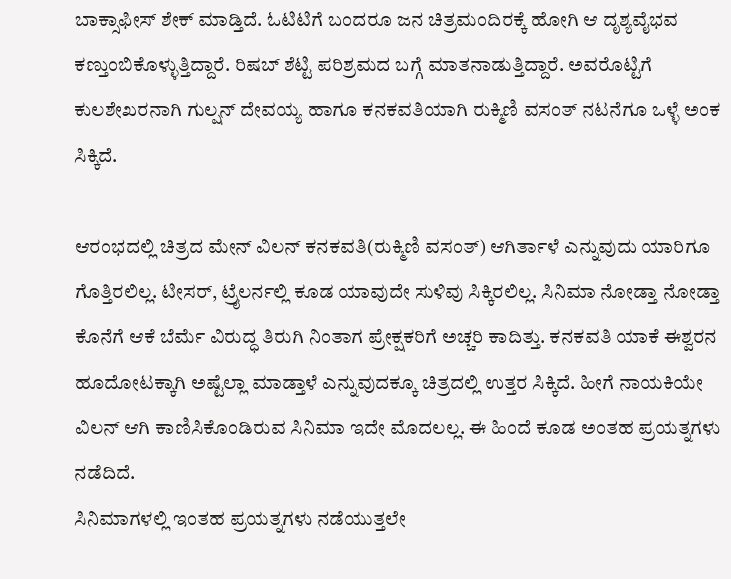ಬಾಕ್ಸಾಫೀಸ್ ಶೇಕ್ ಮಾಡ್ತಿದೆ. ಓಟಿಟಿಗೆ ಬಂದರೂ ಜನ ಚಿತ್ರಮಂದಿರಕ್ಕೆ ಹೋಗಿ ಆ ದೃಶ್ಯವೈಭವ ಕಣ್ತುಂಬಿಕೊಳ್ಳುತ್ತಿದ್ದಾರೆ. ರಿಷಬ್ ಶೆಟ್ಟಿ ಪರಿಶ್ರಮದ ಬಗ್ಗೆ ಮಾತನಾಡುತ್ತಿದ್ದಾರೆ. ಅವರೊಟ್ಟಿಗೆ ಕುಲಶೇಖರನಾಗಿ ಗುಲ್ಷನ್ ದೇವಯ್ಯ ಹಾಗೂ ಕನಕವತಿಯಾಗಿ ರುಕ್ಮಿಣಿ ವಸಂತ್ ನಟನೆಗೂ ಒಳ್ಳೆ ಅಂಕ ಸಿಕ್ಕಿದೆ.

ಆರಂಭದಲ್ಲಿ ಚಿತ್ರದ ಮೇನ್ ವಿಲನ್ ಕನಕವತಿ(ರುಕ್ಮಿಣಿ ವಸಂತ್) ಆಗಿರ್ತಾಳೆ ಎನ್ನುವುದು ಯಾರಿಗೂ ಗೊತ್ತಿರಲಿಲ್ಲ. ಟೀಸರ್, ಟ್ರೈಲರ್ನಲ್ಲಿ ಕೂಡ ಯಾವುದೇ ಸುಳಿವು ಸಿಕ್ಕಿರಲಿಲ್ಲ. ಸಿನಿಮಾ ನೋಡ್ತಾ ನೋಡ್ತಾ ಕೊನೆಗೆ ಆಕೆ ಬೆರ್ಮೆ ವಿರುದ್ಧ ತಿರುಗಿ ನಿಂತಾಗ ಪ್ರೇಕ್ಷಕರಿಗೆ ಅಚ್ಚರಿ ಕಾದಿತ್ತು. ಕನಕವತಿ ಯಾಕೆ ಈಶ್ವರನ ಹೂದೋಟಕ್ಕಾಗಿ ಅಷ್ಟೆಲ್ಲಾ ಮಾಡ್ತಾಳೆ ಎನ್ನುವುದಕ್ಕೂ ಚಿತ್ರದಲ್ಲಿ ಉತ್ತರ ಸಿಕ್ಕಿದೆ. ಹೀಗೆ ನಾಯಕಿಯೇ ವಿಲನ್ ಆಗಿ ಕಾಣಿಸಿಕೊಂಡಿರುವ ಸಿನಿಮಾ ಇದೇ ಮೊದಲಲ್ಲ. ಈ ಹಿಂದೆ ಕೂಡ ಅಂತಹ ಪ್ರಯತ್ನಗಳು ನಡೆದಿದೆ.
ಸಿನಿಮಾಗಳಲ್ಲಿ ಇಂತಹ ಪ್ರಯತ್ನಗಳು ನಡೆಯುತ್ತಲೇ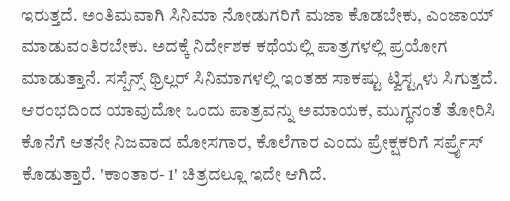ಇರುತ್ತದೆ. ಅಂತಿಮವಾಗಿ ಸಿನಿಮಾ ನೋಡುಗರಿಗೆ ಮಜಾ ಕೊಡಬೇಕು, ಎಂಜಾಯ್ ಮಾಡುವಂತಿರಬೇಕು. ಅದಕ್ಕೆ ನಿರ್ದೇಶಕ ಕಥೆಯಲ್ಲಿ ಪಾತ್ರಗಳಲ್ಲಿ ಪ್ರಯೋಗ ಮಾಡುತ್ತಾನೆ. ಸಸ್ಪೆನ್ಸ್ ಥ್ರಿಲ್ಲರ್ ಸಿನಿಮಾಗಳಲ್ಲಿ ಇಂತಹ ಸಾಕಷ್ಟು ಟ್ವಿಸ್ಟ್ಗಳು ಸಿಗುತ್ತದೆ. ಆರಂಭದಿಂದ ಯಾವುದೋ ಒಂದು ಪಾತ್ರವನ್ನು ಅಮಾಯಕ, ಮುಗ್ಧನಂತೆ ತೋರಿಸಿ ಕೊನೆಗೆ ಆತನೇ ನಿಜವಾದ ಮೋಸಗಾರ, ಕೊಲೆಗಾರ ಎಂದು ಪ್ರೇಕ್ಷಕರಿಗೆ ಸರ್ಪ್ರೈಸ್ ಕೊಡುತ್ತಾರೆ. 'ಕಾಂತಾರ- 1' ಚಿತ್ರದಲ್ಲೂ ಇದೇ ಆಗಿದೆ.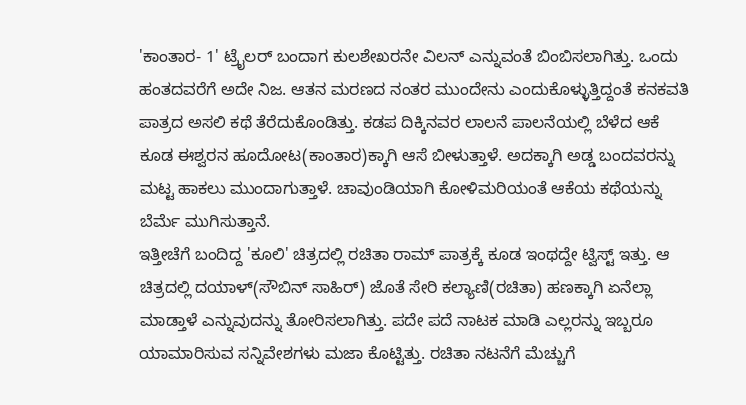'ಕಾಂತಾರ- 1' ಟ್ರೈಲರ್ ಬಂದಾಗ ಕುಲಶೇಖರನೇ ವಿಲನ್ ಎನ್ನುವಂತೆ ಬಿಂಬಿಸಲಾಗಿತ್ತು. ಒಂದು ಹಂತದವರೆಗೆ ಅದೇ ನಿಜ. ಆತನ ಮರಣದ ನಂತರ ಮುಂದೇನು ಎಂದುಕೊಳ್ಳುತ್ತಿದ್ದಂತೆ ಕನಕವತಿ ಪಾತ್ರದ ಅಸಲಿ ಕಥೆ ತೆರೆದುಕೊಂಡಿತ್ತು. ಕಡಪ ದಿಕ್ಕಿನವರ ಲಾಲನೆ ಪಾಲನೆಯಲ್ಲಿ ಬೆಳೆದ ಆಕೆ ಕೂಡ ಈಶ್ವರನ ಹೂದೋಟ(ಕಾಂತಾರ)ಕ್ಕಾಗಿ ಆಸೆ ಬೀಳುತ್ತಾಳೆ. ಅದಕ್ಕಾಗಿ ಅಡ್ಡ ಬಂದವರನ್ನು ಮಟ್ಟ ಹಾಕಲು ಮುಂದಾಗುತ್ತಾಳೆ. ಚಾವುಂಡಿಯಾಗಿ ಕೋಳಿಮರಿಯಂತೆ ಆಕೆಯ ಕಥೆಯನ್ನು ಬೆರ್ಮೆ ಮುಗಿಸುತ್ತಾನೆ.
ಇತ್ತೀಚೆಗೆ ಬಂದಿದ್ದ 'ಕೂಲಿ' ಚಿತ್ರದಲ್ಲಿ ರಚಿತಾ ರಾಮ್ ಪಾತ್ರಕ್ಕೆ ಕೂಡ ಇಂಥದ್ದೇ ಟ್ವಿಸ್ಟ್ ಇತ್ತು. ಆ ಚಿತ್ರದಲ್ಲಿ ದಯಾಳ್(ಸೌಬಿನ್ ಸಾಹಿರ್) ಜೊತೆ ಸೇರಿ ಕಲ್ಯಾಣಿ(ರಚಿತಾ) ಹಣಕ್ಕಾಗಿ ಏನೆಲ್ಲಾ ಮಾಡ್ತಾಳೆ ಎನ್ನುವುದನ್ನು ತೋರಿಸಲಾಗಿತ್ತು. ಪದೇ ಪದೆ ನಾಟಕ ಮಾಡಿ ಎಲ್ಲರನ್ನು ಇಬ್ಬರೂ ಯಾಮಾರಿಸುವ ಸನ್ನಿವೇಶಗಳು ಮಜಾ ಕೊಟ್ಟಿತ್ತು. ರಚಿತಾ ನಟನೆಗೆ ಮೆಚ್ಚುಗೆ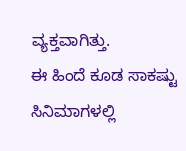ವ್ಯಕ್ತವಾಗಿತ್ತು.
ಈ ಹಿಂದೆ ಕೂಡ ಸಾಕಷ್ಟು ಸಿನಿಮಾಗಳಲ್ಲಿ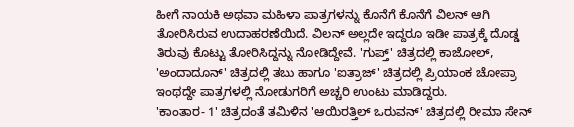ಹೀಗೆ ನಾಯಕಿ ಅಥವಾ ಮಹಿಳಾ ಪಾತ್ರಗಳನ್ನು ಕೊನೆಗೆ ಕೊನೆಗೆ ವಿಲನ್ ಆಗಿ ತೋರಿಸಿರುವ ಉದಾಹರಣೆಯಿದೆ. ವಿಲನ್ ಅಲ್ಲದೇ ಇದ್ದರೂ ಇಡೀ ಪಾತ್ರಕ್ಕೆ ದೊಡ್ಡ ತಿರುವು ಕೊಟ್ಟು ತೋರಿಸಿದ್ದನ್ನು ನೋಡಿದ್ದೇವೆ. 'ಗುಪ್ತ್' ಚಿತ್ರದಲ್ಲಿ ಕಾಜೋಲ್, 'ಅಂದಾದೂನ್' ಚಿತ್ರದಲ್ಲಿ ತಬು ಹಾಗೂ 'ಐತ್ರಾಜ್' ಚಿತ್ರದಲ್ಲಿ ಪ್ರಿಯಾಂಕ ಚೋಪ್ರಾ ಇಂಥದ್ದೇ ಪಾತ್ರಗಳಲ್ಲಿ ನೋಡುಗರಿಗೆ ಅಚ್ಚರಿ ಉಂಟು ಮಾಡಿದ್ದರು.
'ಕಾಂತಾರ- 1' ಚಿತ್ರದಂತೆ ತಮಿಳಿನ 'ಆಯಿರತ್ತಿಲ್ ಒರುವನ್' ಚಿತ್ರದಲ್ಲಿ ರೀಮಾ ಸೇನ್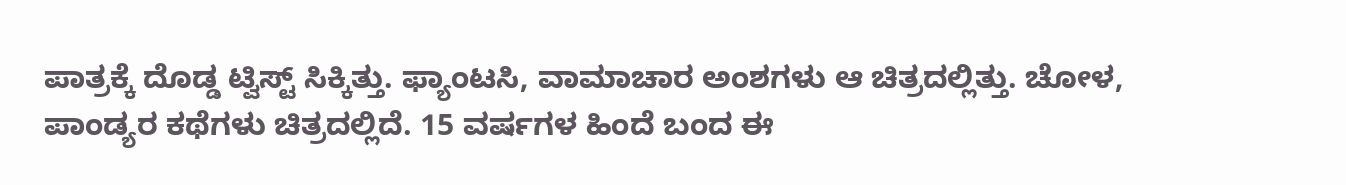ಪಾತ್ರಕ್ಕೆ ದೊಡ್ಡ ಟ್ವಿಸ್ಟ್ ಸಿಕ್ಕಿತ್ತು. ಫ್ಯಾಂಟಸಿ, ವಾಮಾಚಾರ ಅಂಶಗಳು ಆ ಚಿತ್ರದಲ್ಲಿತ್ತು. ಚೋಳ, ಪಾಂಡ್ಯರ ಕಥೆಗಳು ಚಿತ್ರದಲ್ಲಿದೆ. 15 ವರ್ಷಗಳ ಹಿಂದೆ ಬಂದ ಈ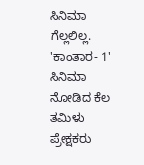ಸಿನಿಮಾ ಗೆಲ್ಲಲಿಲ್ಲ. 'ಕಾಂತಾರ- 1' ಸಿನಿಮಾ ನೋಡಿದ ಕೆಲ ತಮಿಳು ಪ್ರೇಕ್ಷಕರು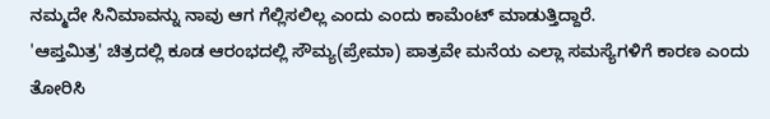ನಮ್ಮದೇ ಸಿನಿಮಾವನ್ನು ನಾವು ಆಗ ಗೆಲ್ಲಿಸಲಿಲ್ಲ ಎಂದು ಎಂದು ಕಾಮೆಂಟ್ ಮಾಡುತ್ತಿದ್ದಾರೆ.
'ಆಪ್ತಮಿತ್ರ' ಚಿತ್ರದಲ್ಲಿ ಕೂಡ ಆರಂಭದಲ್ಲಿ ಸೌಮ್ಯ(ಪ್ರೇಮಾ) ಪಾತ್ರವೇ ಮನೆಯ ಎಲ್ಲಾ ಸಮಸ್ಯೆಗಳಿಗೆ ಕಾರಣ ಎಂದು ತೋರಿಸಿ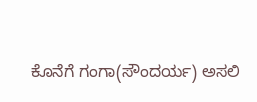ಕೊನೆಗೆ ಗಂಗಾ(ಸೌಂದರ್ಯ) ಅಸಲಿ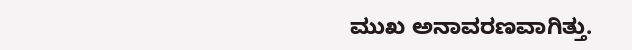ಮುಖ ಅನಾವರಣವಾಗಿತ್ತು.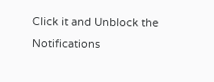Click it and Unblock the Notifications